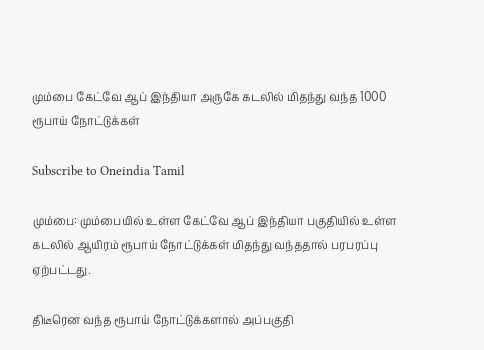மும்பை கேட்வே ஆப் இந்தியா அருகே கடலில் மிதந்து வந்த 1000 ரூபாய் நோட்டுக்கள்

Subscribe to Oneindia Tamil

மும்பை: மும்பையில் உள்ள கேட்வே ஆப் இந்தியா பகுதியில் உள்ள கடலில் ஆயிரம் ரூபாய் நோட்டுக்கள் மிதந்து வந்ததால் பரபரப்பு ஏற்பட்டது.

திடீரென வந்த ரூபாய் நோட்டுக்களால் அப்பகுதி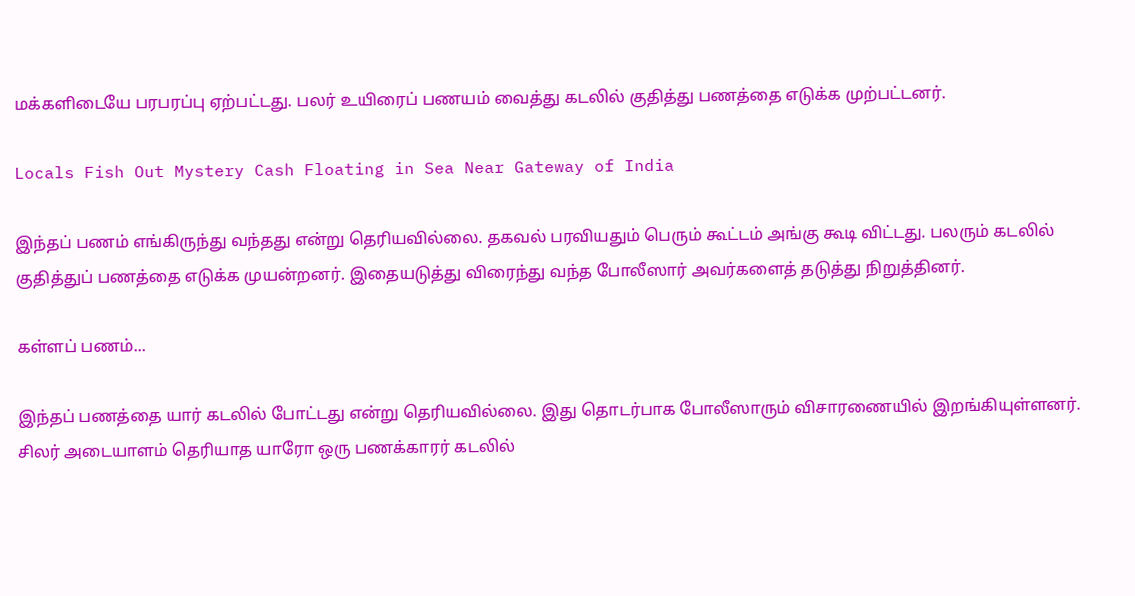மக்களிடையே பரபரப்பு ஏற்பட்டது. பலர் உயிரைப் பணயம் வைத்து கடலில் குதித்து பணத்தை எடுக்க முற்பட்டனர்.

Locals Fish Out Mystery Cash Floating in Sea Near Gateway of India

இந்தப் பணம் எங்கிருந்து வந்தது என்று தெரியவில்லை. தகவல் பரவியதும் பெரும் கூட்டம் அங்கு கூடி விட்டது. பலரும் கடலில் குதித்துப் பணத்தை எடுக்க முயன்றனர். இதையடுத்து விரைந்து வந்த போலீஸார் அவர்களைத் தடுத்து நிறுத்தினர்.

கள்ளப் பணம்...

இந்தப் பணத்தை யார் கடலில் போட்டது என்று தெரியவில்லை. இது தொடர்பாக போலீஸாரும் விசாரணையில் இறங்கியுள்ளனர். சிலர் அடையாளம் தெரியாத யாரோ ஒரு பணக்காரர் கடலில்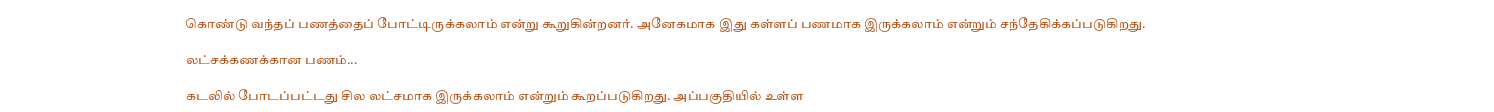கொண்டு வந்தப் பணத்தைப் போட்டிருக்கலாம் என்று கூறுகின்றனர். அனேகமாக இது கள்ளப் பணமாக இருக்கலாம் என்றும் சந்தேகிக்கப்படுகிறது.

லட்சக்கணக்கான பணம்...

கடலில் போடப்பட்டது சில லட்சமாக இருக்கலாம் என்றும் கூறப்படுகிறது. அப்பகுதியில் உள்ள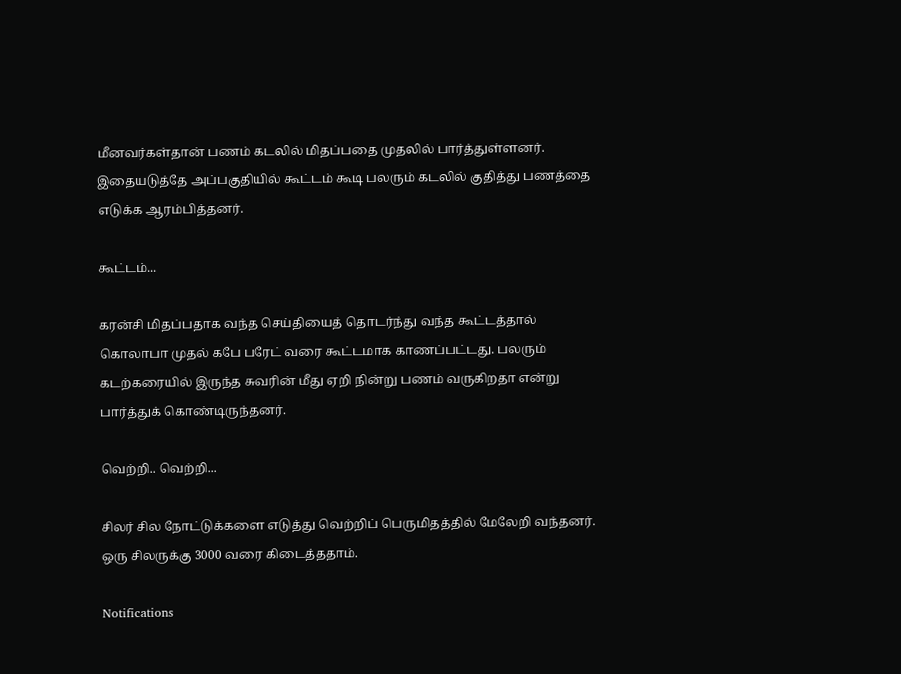மீனவர்கள்தான் பணம் கடலில் மிதப்பதை முதலில் பார்த்துள்ளனர். இதையடுத்தே அப்பகுதியில் கூட்டம் கூடி பலரும் கடலில் குதித்து பணத்தை எடுக்க ஆரம்பித்தனர்.

கூட்டம்...

கரன்சி மிதப்பதாக வந்த செய்தியைத் தொடர்ந்து வந்த கூட்டத்தால் கொலாபா முதல் கபே பரேட் வரை கூட்டமாக காணப்பட்டது. பலரும் கடற்கரையில் இருந்த சுவரின் மீது ஏறி நின்று பணம் வருகிறதா என்று பார்த்துக் கொண்டிருந்தனர்.

வெற்றி.. வெற்றி...

சிலர் சில நோட்டுக்களை எடுத்து வெற்றிப் பெருமிதத்தில் மேலேறி வந்தனர். ஒரு சிலருக்கு 3000 வரை கிடைத்ததாம்.

Notifications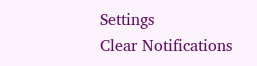Settings
Clear Notifications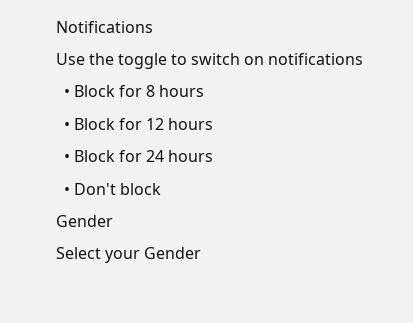Notifications
Use the toggle to switch on notifications
  • Block for 8 hours
  • Block for 12 hours
  • Block for 24 hours
  • Don't block
Gender
Select your Gender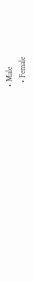• Male
  • Female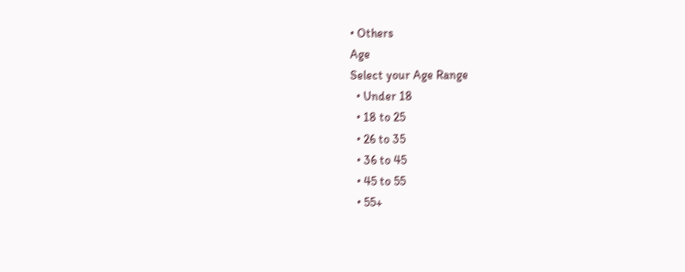• Others
Age
Select your Age Range
  • Under 18
  • 18 to 25
  • 26 to 35
  • 36 to 45
  • 45 to 55
  • 55+